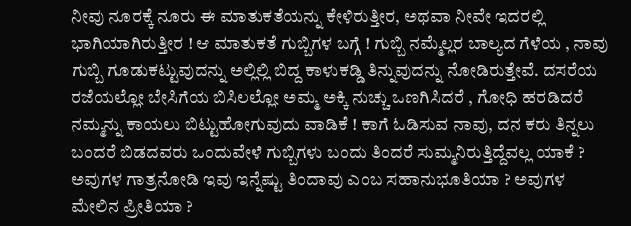ನೀವು ನೂರಕ್ಕೆ ನೂರು ಈ ಮಾತುಕತೆಯನ್ನು ಕೇಳಿರುತ್ತೀರ, ಅಥವಾ ನೀವೇ ಇದರಲ್ಲಿ ಭಾಗಿಯಾಗಿರುತ್ತೀರ ! ಆ ಮಾತುಕತೆ ಗುಬ್ಬಿಗಳ ಬಗ್ಗೆ ! ಗುಬ್ಬಿ ನಮ್ಮೆಲ್ಲರ ಬಾಲ್ಯದ ಗೆಳೆಯ , ನಾವು ಗುಬ್ಬಿ ಗೂಡುಕಟ್ಟುವುದನ್ನು ಅಲ್ಲಿಲ್ಲಿ ಬಿದ್ದ ಕಾಳುಕಡ್ಡಿ ತಿನ್ನುವುದನ್ನು ನೋಡಿರುತ್ತೇವೆ. ದಸರೆಯ ರಜೆಯಲ್ಲೋ ಬೇಸಿಗೆಯ ಬಿಸಿಲಲ್ಲೋ ಅಮ್ಮ ಅಕ್ಕಿ ನುಚ್ಚು ಒಣಗಿಸಿದರೆ , ಗೋಧಿ ಹರಡಿದರೆ ನಮ್ಮನ್ನು ಕಾಯಲು ಬಿಟ್ಟುಹೋಗುವುದು ವಾಡಿಕೆ ! ಕಾಗೆ ಓಡಿಸುವ ನಾವು, ದನ ಕರು ತಿನ್ನಲು ಬಂದರೆ ಬಿಡದವರು ಒಂದುವೇಳೆ ಗುಬ್ಬಿಗಳು ಬಂದು ತಿಂದರೆ ಸುಮ್ಮನಿರುತ್ತಿದ್ದೆವಲ್ಲ ಯಾಕೆ ? ಅವುಗಳ ಗಾತ್ರನೋಡಿ ಇವು ಇನ್ನೆಷ್ಟು ತಿಂದಾವು ಎಂಬ ಸಹಾನುಭೂತಿಯಾ ? ಅವುಗಳ ಮೇಲಿನ ಪ್ರೀತಿಯಾ ?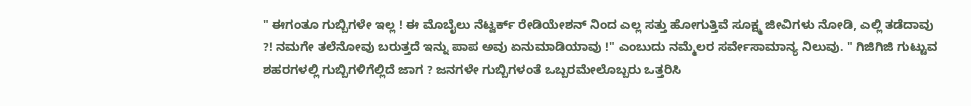" ಈಗಂತೂ ಗುಬ್ಬಿಗಳೇ ಇಲ್ಲ ! ಈ ಮೊಬೈಲು ನೆಟ್ವರ್ಕ್ ರೇಡಿಯೇಶನ್ ನಿಂದ ಎಲ್ಲ ಸತ್ತು ಹೋಗುತ್ತಿವೆ ಸೂಕ್ಷ್ಮ ಜೀವಿಗಳು ನೋಡಿ, ಎಲ್ಲಿ ತಡೆದಾವು ?! ನಮಗೇ ತಲೆನೋವು ಬರುತ್ತದೆ ಇನ್ನು ಪಾಪ ಅವು ಏನುಮಾಡಿಯಾವು !" ಎಂಬುದು ನಮ್ಮೆಲರ ಸರ್ವೇಸಾಮಾನ್ಯ ನಿಲುವು. " ಗಿಜಿಗಿಜಿ ಗುಟ್ಟುವ ಶಹರಗಳಲ್ಲಿ ಗುಬ್ಬಿಗಳಿಗೆಲ್ಲಿದೆ ಜಾಗ ? ಜನಗಳೇ ಗುಬ್ಬಿಗಳಂತೆ ಒಬ್ಬರಮೇಲೊಬ್ಬರು ಒತ್ತರಿಸಿ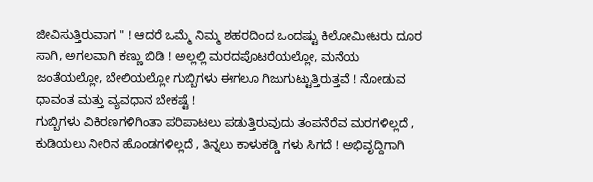ಜೀವಿಸುತ್ತಿರುವಾಗ " ! ಆದರೆ ಒಮ್ಮೆ ನಿಮ್ಮ ಶಹರದಿಂದ ಒಂದಷ್ಟು ಕಿಲೋಮೀಟರು ದೂರ ಸಾಗಿ, ಅಗಲವಾಗಿ ಕಣ್ಣು ಬಿಡಿ ! ಅಲ್ಲಲ್ಲಿ ಮರದಪೊಟರೆಯಲ್ಲೋ, ಮನೆಯ ಜಂತೆಯಲ್ಲೋ, ಬೇಲಿಯಲ್ಲೋ ಗುಬ್ಬಿಗಳು ಈಗಲೂ ಗಿಜುಗುಟ್ಟುತ್ತಿರುತ್ತವೆ ! ನೋಡುವ ಧಾವಂತ ಮತ್ತು ವ್ಯವಧಾನ ಬೇಕಷ್ಟೆ !
ಗುಬ್ಬಿಗಳು ವಿಕಿರಣಗಳಿಗಿಂತಾ ಪರಿಪಾಟಲು ಪಡುತ್ತಿರುವುದು ತಂಪನೆರೆವ ಮರಗಳಿಲ್ಲದೆ , ಕುಡಿಯಲು ನೀರಿನ ಹೊಂಡಗಳಿಲ್ಲದೆ , ತಿನ್ನಲು ಕಾಳುಕಡ್ಡಿ ಗಳು ಸಿಗದೆ ! ಅಭಿವೃದ್ದಿಗಾಗಿ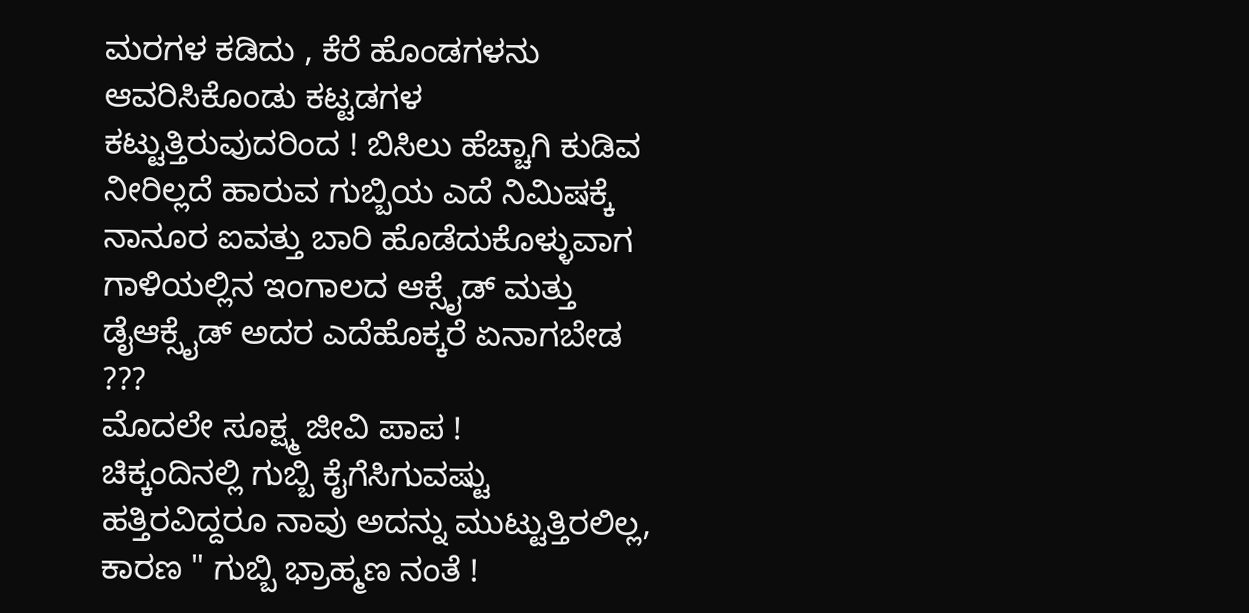ಮರಗಳ ಕಡಿದು , ಕೆರೆ ಹೊಂಡಗಳನು ಆವರಿಸಿಕೊಂಡು ಕಟ್ಟಡಗಳ ಕಟ್ಟುತ್ತಿರುವುದರಿಂದ ! ಬಿಸಿಲು ಹೆಚ್ಚಾಗಿ ಕುಡಿವ ನೀರಿಲ್ಲದೆ ಹಾರುವ ಗುಬ್ಬಿಯ ಎದೆ ನಿಮಿಷಕ್ಕೆ ನಾನೂರ ಐವತ್ತು ಬಾರಿ ಹೊಡೆದುಕೊಳ್ಳುವಾಗ ಗಾಳಿಯಲ್ಲಿನ ಇಂಗಾಲದ ಆಕ್ಸೈಡ್ ಮತ್ತು ಡೈಆಕ್ಸೈಡ್ ಅದರ ಎದೆಹೊಕ್ಕರೆ ಏನಾಗಬೇಡ ???
ಮೊದಲೇ ಸೂಕ್ಷ್ಮ ಜೀವಿ ಪಾಪ !
ಚಿಕ್ಕಂದಿನಲ್ಲಿ ಗುಬ್ಬಿ ಕೈಗೆಸಿಗುವಷ್ಟು ಹತ್ತಿರವಿದ್ದರೂ ನಾವು ಅದನ್ನು ಮುಟ್ಟುತ್ತಿರಲಿಲ್ಲ, ಕಾರಣ " ಗುಬ್ಬಿ ಭ್ರಾಹ್ಮಣ ನಂತೆ !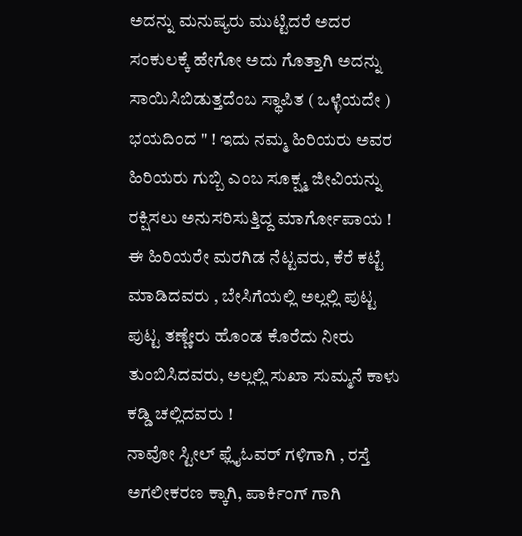ಅದನ್ನು ಮನುಷ್ಯರು ಮುಟ್ಟಿದರೆ ಅದರ ಸಂಕುಲಕ್ಕೆ ಹೇಗೋ ಅದು ಗೊತ್ತಾಗಿ ಅದನ್ನು ಸಾಯಿಸಿಬಿಡುತ್ತದೆಂಬ ಸ್ಥಾಪಿತ ( ಒಳ್ಳೆಯದೇ ) ಭಯದಿಂದ " ! ಇದು ನಮ್ಮ ಹಿರಿಯರು ಅವರ ಹಿರಿಯರು ಗುಬ್ಬಿ ಎಂಬ ಸೂಕ್ಷ್ಮ ಜೀವಿಯನ್ನು ರಕ್ಷಿಸಲು ಅನುಸರಿಸುತ್ತಿದ್ದ ಮಾರ್ಗೋಪಾಯ ! ಈ ಹಿರಿಯರೇ ಮರಗಿಡ ನೆಟ್ಟವರು, ಕೆರೆ ಕಟ್ಟೆ ಮಾಡಿದವರು , ಬೇಸಿಗೆಯಲ್ಲಿ ಅಲ್ಲಲ್ಲಿ ಪುಟ್ಟ ಪುಟ್ಟ ತಣ್ಣೇರು ಹೊಂಡ ಕೊರೆದು ನೀರು ತುಂಬಿಸಿದವರು, ಅಲ್ಲಲ್ಲಿ ಸುಖಾ ಸುಮ್ಮನೆ ಕಾಳು ಕಡ್ಡಿ ಚಲ್ಲಿದವರು !
ನಾವೋ ಸ್ಟೀಲ್ ಫ್ಲೈಓವರ್ ಗಳಿಗಾಗಿ , ರಸ್ತೆ ಅಗಲೀಕರಣ ಕ್ಕಾಗಿ, ಪಾರ್ಕಿಂಗ್ ಗಾಗಿ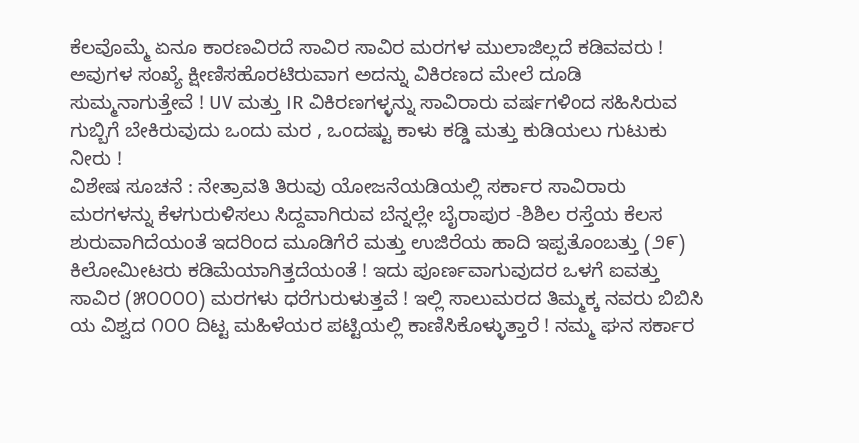ಕೆಲವೊಮ್ಮೆ ಏನೂ ಕಾರಣವಿರದೆ ಸಾವಿರ ಸಾವಿರ ಮರಗಳ ಮುಲಾಜಿಲ್ಲದೆ ಕಡಿವವರು ! ಅವುಗಳ ಸಂಖ್ಯೆ ಕ್ಷೀಣಿಸಹೊರಟಿರುವಾಗ ಅದನ್ನು ವಿಕಿರಣದ ಮೇಲೆ ದೂಡಿ ಸುಮ್ಮನಾಗುತ್ತೇವೆ ! UV ಮತ್ತು IR ವಿಕಿರಣಗಳ್ಳನ್ನು ಸಾವಿರಾರು ವರ್ಷಗಳಿಂದ ಸಹಿಸಿರುವ ಗುಬ್ಬಿಗೆ ಬೇಕಿರುವುದು ಒಂದು ಮರ , ಒಂದಷ್ಟು ಕಾಳು ಕಡ್ಡಿ ಮತ್ತು ಕುಡಿಯಲು ಗುಟುಕು ನೀರು !
ವಿಶೇಷ ಸೂಚನೆ : ನೇತ್ರಾವತಿ ತಿರುವು ಯೋಜನೆಯಡಿಯಲ್ಲಿ ಸರ್ಕಾರ ಸಾವಿರಾರು ಮರಗಳನ್ನು ಕೆಳಗುರುಳಿಸಲು ಸಿದ್ದವಾಗಿರುವ ಬೆನ್ನಲ್ಲೇ ಬೈರಾಪುರ -ಶಿಶಿಲ ರಸ್ತೆಯ ಕೆಲಸ ಶುರುವಾಗಿದೆಯಂತೆ ಇದರಿಂದ ಮೂಡಿಗೆರೆ ಮತ್ತು ಉಜಿರೆಯ ಹಾದಿ ಇಪ್ಪತೊಂಬತ್ತು (೨೯) ಕಿಲೋಮೀಟರು ಕಡಿಮೆಯಾಗಿತ್ತದೆಯಂತೆ ! ಇದು ಪೂರ್ಣವಾಗುವುದರ ಒಳಗೆ ಐವತ್ತು ಸಾವಿರ (೫೦೦೦೦) ಮರಗಳು ಧರೆಗುರುಳುತ್ತವೆ ! ಇಲ್ಲಿ ಸಾಲುಮರದ ತಿಮ್ಮಕ್ಕ ನವರು ಬಿಬಿಸಿ ಯ ವಿಶ್ವದ ೧೦೦ ದಿಟ್ಟ ಮಹಿಳೆಯರ ಪಟ್ಟಿಯಲ್ಲಿ ಕಾಣಿಸಿಕೊಳ್ಳುತ್ತಾರೆ ! ನಮ್ಮ ಘನ ಸರ್ಕಾರ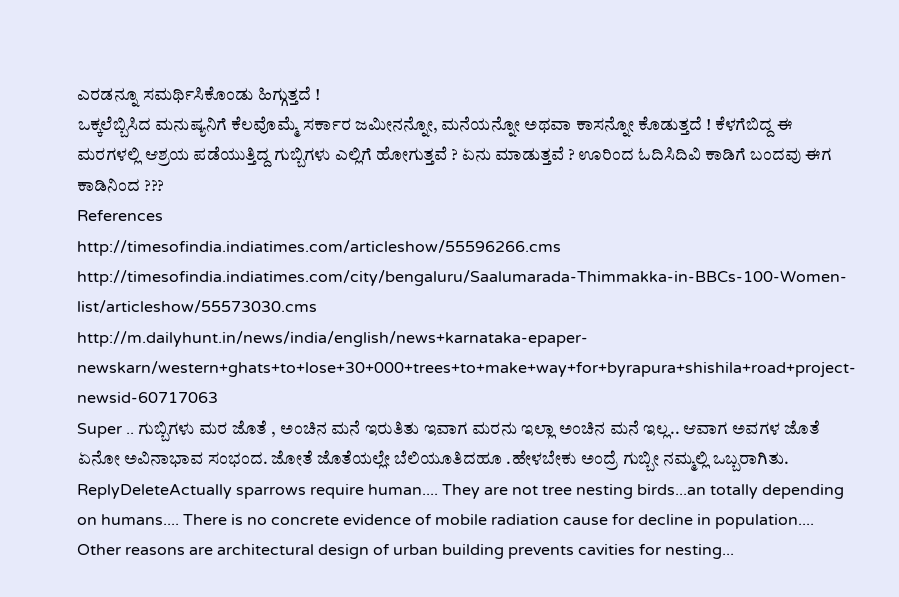ಎರಡನ್ನೂ ಸಮರ್ಥಿಸಿಕೊಂಡು ಹಿಗ್ಗುತ್ತದೆ !
ಒಕ್ಕಲೆಬ್ಬಿಸಿದ ಮನುಷ್ಯನಿಗೆ ಕೆಲವೊಮ್ಮೆ ಸರ್ಕಾರ ಜಮೀನನ್ನೋ, ಮನೆಯನ್ನೋ ಅಥವಾ ಕಾಸನ್ನೋ ಕೊಡುತ್ತದೆ ! ಕೆಳಗೆಬಿದ್ದ ಈ ಮರಗಳಲ್ಲಿ ಆಶ್ರಯ ಪಡೆಯುತ್ತಿದ್ದ ಗುಬ್ಬಿಗಳು ಎಲ್ಲಿಗೆ ಹೋಗುತ್ತವೆ ? ಏನು ಮಾಡುತ್ತವೆ ? ಊರಿಂದ ಓದಿಸಿದಿವಿ ಕಾಡಿಗೆ ಬಂದವು ಈಗ ಕಾಡಿನಿಂದ ???
References
http://timesofindia.indiatimes.com/articleshow/55596266.cms
http://timesofindia.indiatimes.com/city/bengaluru/Saalumarada-Thimmakka-in-BBCs-100-Women-list/articleshow/55573030.cms
http://m.dailyhunt.in/news/india/english/news+karnataka-epaper-newskarn/western+ghats+to+lose+30+000+trees+to+make+way+for+byrapura+shishila+road+project-newsid-60717063
Super .. ಗುಬ್ಬಿಗಳು ಮರ ಜೊತೆ , ಅಂಚಿನ ಮನೆ ಇರುತಿತು ಇವಾಗ ಮರನು ಇಲ್ಲಾ ಅಂಚಿನ ಮನೆ ಇಲ್ಲ.. ಆವಾಗ ಅವಗಳ ಜೊತೆ ಏನೋ ಅವಿನಾಭಾವ ಸಂಭಂದ. ಜೋತೆ ಜೊತೆಯಲ್ಲೇ ಬೆಲಿಯೂತಿದಹೂ .ಹೇಳಬೇಕು ಅಂದ್ರೆ ಗುಬ್ಬೀ ನಮ್ಮಲ್ಲಿ ಒಬ್ಬರಾಗಿತು.
ReplyDeleteActually sparrows require human.... They are not tree nesting birds...an totally depending on humans.... There is no concrete evidence of mobile radiation cause for decline in population.... Other reasons are architectural design of urban building prevents cavities for nesting...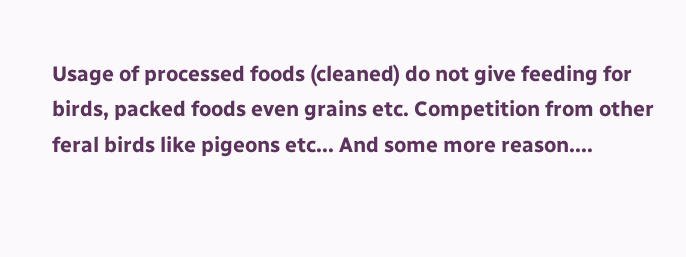Usage of processed foods (cleaned) do not give feeding for birds, packed foods even grains etc. Competition from other feral birds like pigeons etc... And some more reason....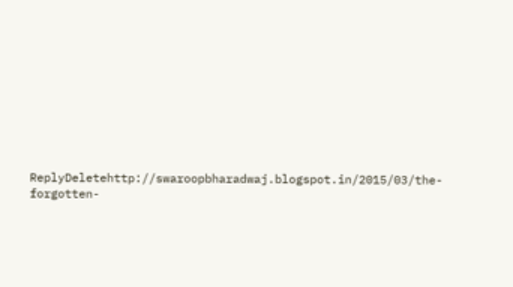ReplyDeletehttp://swaroopbharadwaj.blogspot.in/2015/03/the-forgotten-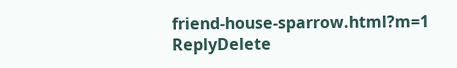friend-house-sparrow.html?m=1
ReplyDelete